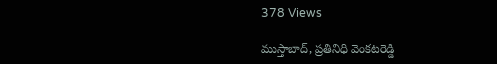378 Views

ముస్తాబాద్, ప్రతినిధి వెంకటరెడ్డి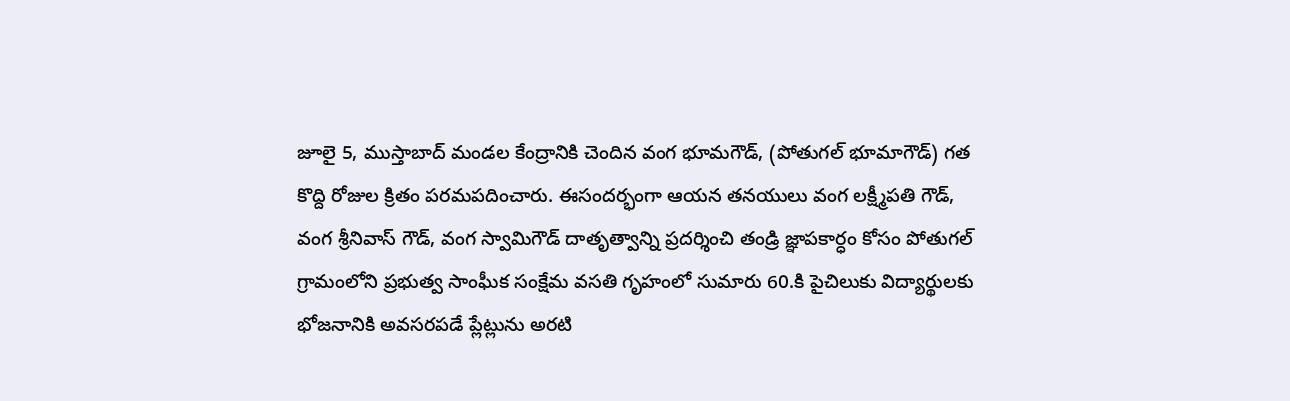జూలై 5, ముస్తాబాద్ మండల కేంద్రానికి చెందిన వంగ భూమగౌడ్, (పోతుగల్ భూమాగౌడ్) గత కొద్ది రోజుల క్రితం పరమపదించారు. ఈసందర్భంగా ఆయన తనయులు వంగ లక్ష్మీపతి గౌడ్, వంగ శ్రీనివాస్ గౌడ్, వంగ స్వామిగౌడ్ దాతృత్వాన్ని ప్రదర్శించి తండ్రి జ్ఞాపకార్ధం కోసం పోతుగల్ గ్రామంలోని ప్రభుత్వ సాంఘీక సంక్షేమ వసతి గృహంలో సుమారు 60.కి పైచిలుకు విద్యార్థులకు భోజనానికి అవసరపడే ప్లేట్లును అరటి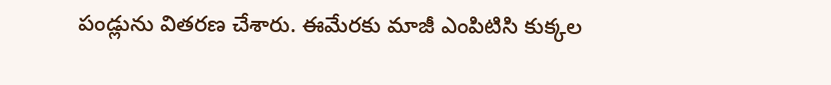పండ్లును వితరణ చేశారు. ఈమేరకు మాజీ ఎంపిటిసి కుక్కల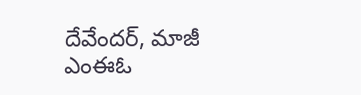దేవేందర్, మాజీ ఎంఈఓ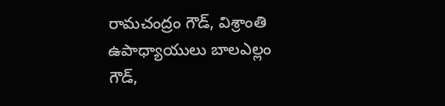రామచంద్రం గౌడ్, విశ్రాంతి ఉపాధ్యాయులు బాలఎల్లం గౌడ్,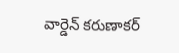వార్డెన్ కరుణాకర్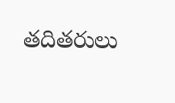తదితరులు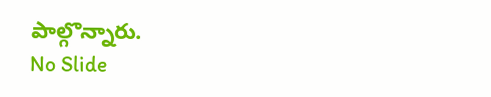పాల్గొన్నారు.
No Slide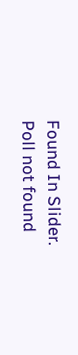Found In Slider.
Poll not found